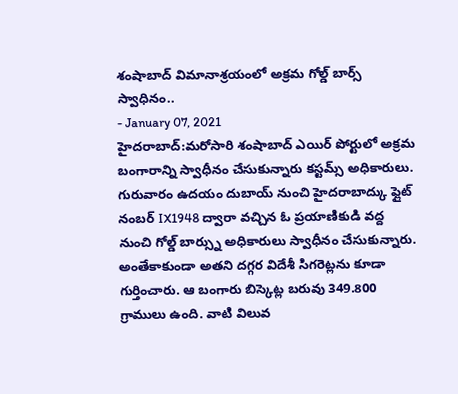శంషాబాద్ విమానాశ్రయంలో అక్రమ గోల్డ్ బార్స్ స్వాధినం..
- January 07, 2021
హైదరాబాద్:మరోసారి శంషాబాద్ ఎయిర్ పోర్టులో అక్రమ బంగారాన్ని స్వాధీనం చేసుకున్నారు కస్టమ్స్ అధికారులు. గురువారం ఉదయం దుబాయ్ నుంచి హైదరాబాద్కు ఫ్లైట్ నంబర్ IX1948 ద్వారా వచ్చిన ఓ ప్రయాణికుడి వద్ద నుంచి గోల్డ్ బార్స్ను అధికారులు స్వాధీనం చేసుకున్నారు. అంతేకాకుండా అతని దగ్గర విదేశీ సిగరెట్లను కూడా గుర్తించారు. ఆ బంగారు బిస్కెట్ల బరువు 349.800 గ్రాములు ఉంది. వాటి విలువ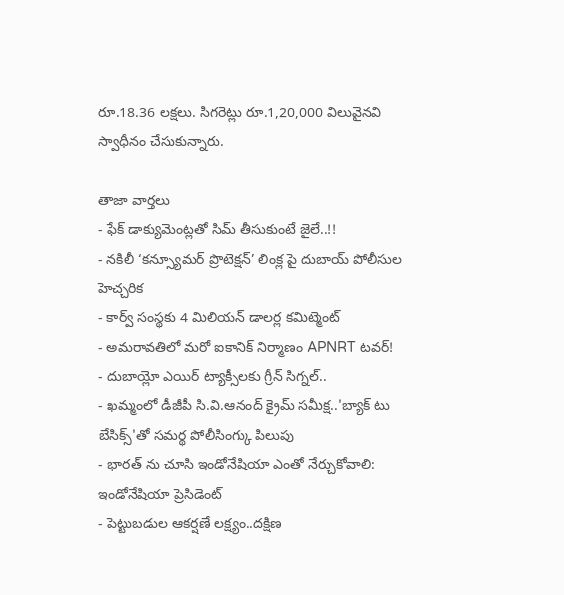రూ.18.36 లక్షలు. సిగరెట్లు రూ.1,20,000 విలువైనవి స్వాధీనం చేసుకున్నారు.

తాజా వార్తలు
- ఫేక్ డాక్యుమెంట్లతో సిమ్ తీసుకుంటే జైలే..!!
- నకిలీ ‘కన్స్యూమర్ ప్రొటెక్షన్’ లింక్ల పై దుబాయ్ పోలీసుల హెచ్చరిక
- కార్వ్ సంస్థకు 4 మిలియన్ డాలర్ల కమిట్మెంట్
- అమరావతిలో మరో ఐకానిక్ నిర్మాణం APNRT టవర్!
- దుబాయ్లో ఎయిర్ ట్యాక్సీలకు గ్రీన్ సిగ్నల్..
- ఖమ్మంలో డీజీపీ సి.వి.ఆనంద్ క్రైమ్ సమీక్ష..'బ్యాక్ టు బేసిక్స్'తో సమర్థ పోలీసింగ్కు పిలుపు
- భారత్ ను చూసి ఇండోనేషియా ఎంతో నేర్చుకోవాలి: ఇండోనేషియా ప్రెసిడెంట్
- పెట్టుబడుల ఆకర్షణే లక్ష్యం..దక్షిణ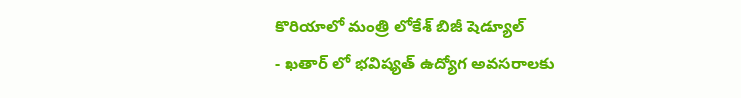కొరియాలో మంత్రి లోకేశ్ బిజీ షెడ్యూల్
- ఖతార్ లో భవిష్యత్ ఉద్యోగ అవసరాలకు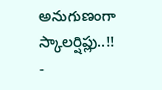అనుగుణంగా స్కాలర్షిప్లు..!!
-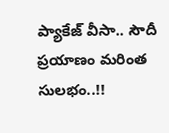ప్యాకేజ్ వీసా.. సౌదీ ప్రయాణం మరింత సులభం..!!